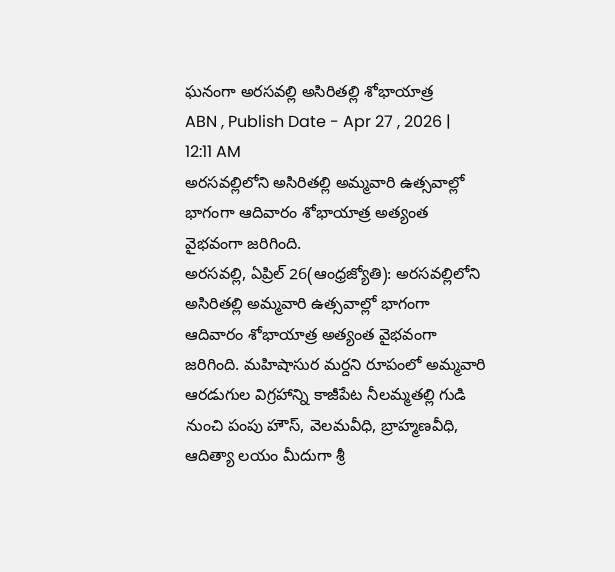ఘనంగా అరసవల్లి అసిరితల్లి శోభాయాత్ర
ABN , Publish Date - Apr 27 , 2026 | 12:11 AM
అరసవల్లిలోని అసిరితల్లి అమ్మవారి ఉత్సవాల్లో భాగంగా ఆదివారం శోభాయాత్ర అత్యంత వైభవంగా జరిగింది.
అరసవల్లి, ఏప్రిల్ 26(ఆంధ్రజ్యోతి): అరసవల్లిలోని అసిరితల్లి అమ్మవారి ఉత్సవాల్లో భాగంగా ఆదివారం శోభాయాత్ర అత్యంత వైభవంగా జరిగింది. మహిషాసుర మర్దని రూపంలో అమ్మవారి ఆరడుగుల విగ్రహాన్ని కాజీపేట నీలమ్మతల్లి గుడి నుంచి పంపు హౌస్, వెలమవీధి, బ్రాహ్మణవీధి, ఆదిత్యా లయం మీదుగా శ్రీ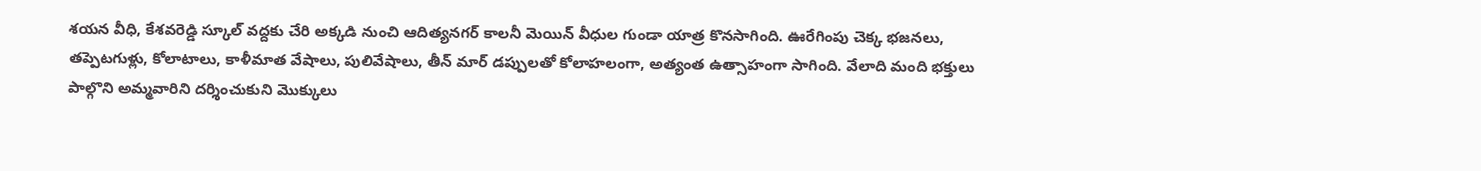శయన వీధి, కేశవరెడ్డి స్కూల్ వద్దకు చేరి అక్కడి నుంచి ఆదిత్యనగర్ కాలనీ మెయిన్ వీధుల గుండా యాత్ర కొనసాగింది. ఊరేగింపు చెక్క భజనలు, తప్పెటగుళ్లు, కోలాటాలు, కాళీమాత వేషాలు, పులివేషాలు, తీన్ మార్ డప్పులతో కోలాహలంగా, అత్యంత ఉత్సాహంగా సాగింది. వేలాది మంది భక్తులు పాల్గొని అమ్మవారిని దర్శించుకుని మొక్కులు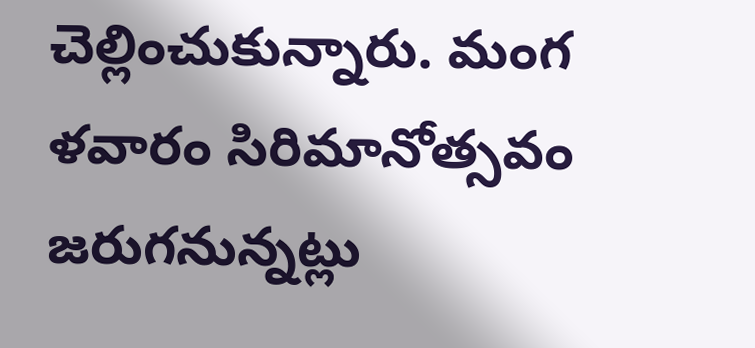చెల్లించుకున్నారు. మంగ ళవారం సిరిమానోత్సవం జరుగనున్నట్లు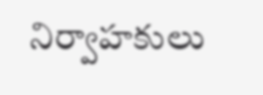నిర్వాహకులు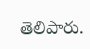తెలిపారు.